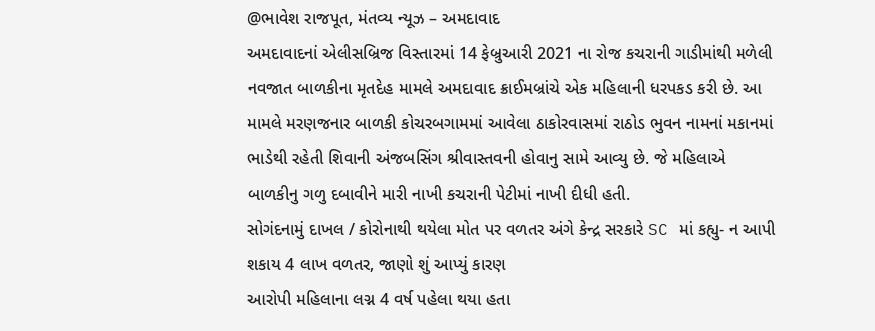@ભાવેશ રાજપૂત, મંતવ્ય ન્યૂઝ – અમદાવાદ
અમદાવાદનાં એલીસબ્રિજ વિસ્તારમાં 14 ફેબ્રુઆરી 2021 ના રોજ કચરાની ગાડીમાંથી મળેલી નવજાત બાળકીના મૃતદેહ મામલે અમદાવાદ ક્રાઈમબ્રાંચે એક મહિલાની ધરપકડ કરી છે. આ મામલે મરણજનાર બાળકી કોચરબગામમાં આવેલા ઠાકોરવાસમાં રાઠોડ ભુવન નામનાં મકાનમાં ભાડેથી રહેતી શિવાની અંજબસિંગ શ્રીવાસ્તવની હોવાનુ સામે આવ્યુ છે. જે મહિલાએ બાળકીનુ ગળુ દબાવીને મારી નાખી કચરાની પેટીમાં નાખી દીધી હતી.
સોગંદનામું દાખલ / કોરોનાથી થયેલા મોત પર વળતર અંગે કેન્દ્ર સરકારે SC માં કહ્યુ- ન આપી શકાય 4 લાખ વળતર, જાણો શું આપ્યું કારણ
આરોપી મહિલાના લગ્ન 4 વર્ષ પહેલા થયા હતા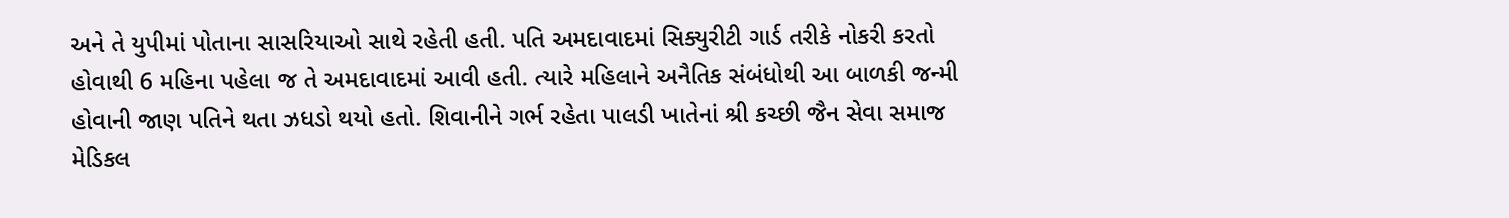અને તે યુપીમાં પોતાના સાસરિયાઓ સાથે રહેતી હતી. પતિ અમદાવાદમાં સિક્યુરીટી ગાર્ડ તરીકે નોકરી કરતો હોવાથી 6 મહિના પહેલા જ તે અમદાવાદમાં આવી હતી. ત્યારે મહિલાને અનૈતિક સંબંધોથી આ બાળકી જન્મી હોવાની જાણ પતિને થતા ઝધડો થયો હતો. શિવાનીને ગર્ભ રહેતા પાલડી ખાતેનાં શ્રી કચ્છી જૈન સેવા સમાજ મેડિકલ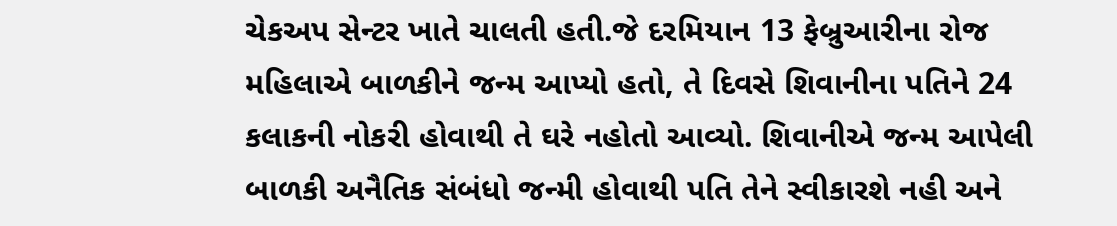ચેકઅપ સેન્ટર ખાતે ચાલતી હતી.જે દરમિયાન 13 ફેબ્રુઆરીના રોજ મહિલાએ બાળકીને જન્મ આપ્યો હતો, તે દિવસે શિવાનીના પતિને 24 કલાકની નોકરી હોવાથી તે ઘરે નહોતો આવ્યો. શિવાનીએ જન્મ આપેલી બાળકી અનૈતિક સંબંધો જન્મી હોવાથી પતિ તેને સ્વીકારશે નહી અને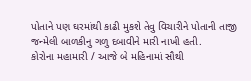પોતાને પણ ઘરમાંથી કાઢી મુકશે તેવુ વિચારીને પોતાની તાજી જન્મેલી બાળકીનુ ગળુ દબાવીને મારી નાખી હતી.
કોરોના મહામારી / આજે બે મહિનામાં સૌથી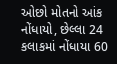ઓછો મોતનો આંક નોંધાયો, છેલ્લા 24 કલાકમાં નોંધાયા 60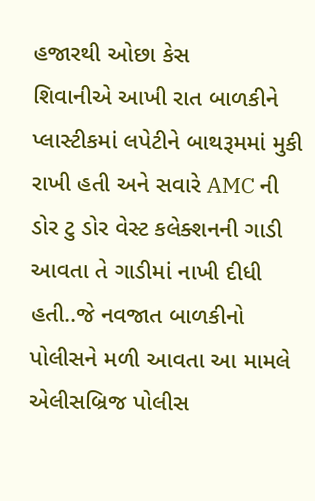હજારથી ઓછા કેસ
શિવાનીએ આખી રાત બાળકીને પ્લાસ્ટીકમાં લપેટીને બાથરૂમમાં મુકી રાખી હતી અને સવારે AMC ની ડોર ટુ ડોર વેસ્ટ કલેક્શનની ગાડી આવતા તે ગાડીમાં નાખી દીધી હતી..જે નવજાત બાળકીનો પોલીસને મળી આવતા આ મામલે એલીસબ્રિજ પોલીસ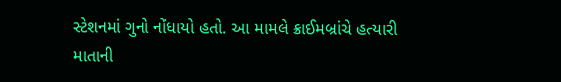સ્ટેશનમાં ગુનો નોંધાયો હતો. આ મામલે ક્રાઈમબ્રાંચે હત્યારી માતાની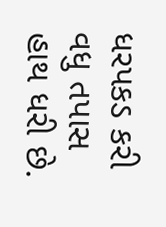ધરપકડ કરી વધુ તપાસ હાથ ધરી છે.